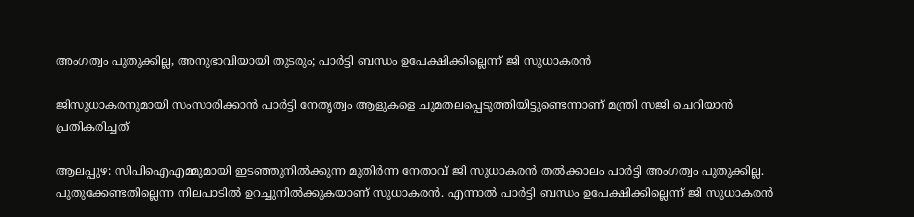അംഗത്വം പുതുക്കില്ല, അനുഭാവിയായി തുടരും; പാര്‍ട്ടി ബന്ധം ഉപേക്ഷിക്കില്ലെന്ന് ജി സുധാകരന്‍

ജിസുധാകരനുമായി സംസാരിക്കാന്‍ പാര്‍ട്ടി നേതൃത്വം ആളുകളെ ചുമതലപ്പെടുത്തിയിട്ടുണ്ടെന്നാണ് മന്ത്രി സജി ചെറിയാന്‍ പ്രതികരിച്ചത്

ആലപ്പുഴ: സിപിഐഎമ്മുമായി ഇടഞ്ഞുനില്‍ക്കുന്ന മുതിര്‍ന്ന നേതാവ് ജി സുധാകരന്‍ തല്‍ക്കാലം പാര്‍ട്ടി അംഗത്വം പുതുക്കില്ല. പുതുക്കേണ്ടതില്ലെന്ന നിലപാടില്‍ ഉറച്ചുനില്‍ക്കുകയാണ് സുധാകരന്‍. എന്നാല്‍ പാര്‍ട്ടി ബന്ധം ഉപേക്ഷിക്കില്ലെന്ന് ജി സുധാകരന്‍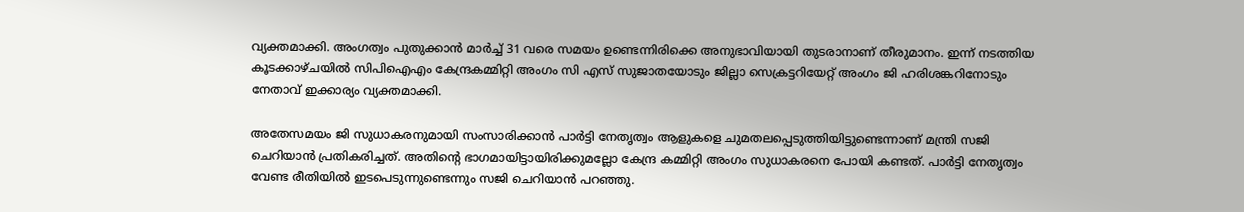വ്യക്തമാക്കി. അംഗത്വം പുതുക്കാന്‍ മാര്‍ച്ച് 31 വരെ സമയം ഉണ്ടെന്നിരിക്കെ അനുഭാവിയായി തുടരാനാണ് തീരുമാനം. ഇന്ന് നടത്തിയ കൂടക്കാഴ്ചയില്‍ സിപിഐഎം കേന്ദ്രകമ്മിറ്റി അംഗം സി എസ് സുജാതയോടും ജില്ലാ സെക്രട്ടറിയേറ്റ് അംഗം ജി ഹരിശങ്കറിനോടും നേതാവ് ഇക്കാര്യം വ്യക്തമാക്കി.

അതേസമയം ജി സുധാകരനുമായി സംസാരിക്കാന്‍ പാര്‍ട്ടി നേതൃത്വം ആളുകളെ ചുമതലപ്പെടുത്തിയിട്ടുണ്ടെന്നാണ് മന്ത്രി സജി ചെറിയാന്‍ പ്രതികരിച്ചത്. അതിന്റെ ഭാഗമായിട്ടായിരിക്കുമല്ലോ കേന്ദ്ര കമ്മിറ്റി അംഗം സുധാകരനെ പോയി കണ്ടത്. പാര്‍ട്ടി നേതൃത്വം വേണ്ട രീതിയില്‍ ഇടപെടുന്നുണ്ടെന്നും സജി ചെറിയാന്‍ പറഞ്ഞു.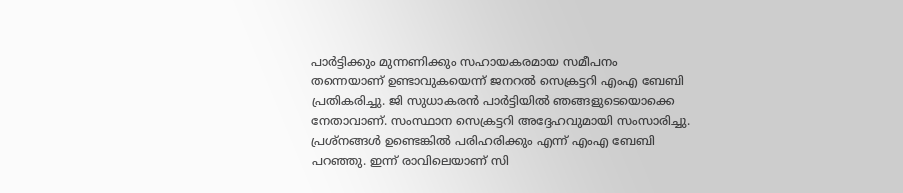പാര്‍ട്ടിക്കും മുന്നണിക്കും സഹായകരമായ സമീപനം തന്നെയാണ് ഉണ്ടാവുകയെന്ന് ജനറല്‍ സെക്രട്ടറി എംഎ ബേബി പ്രതികരിച്ചു. ജി സുധാകരന്‍ പാര്‍ട്ടിയില്‍ ഞങ്ങളുടെയൊക്കെ നേതാവാണ്. സംസ്ഥാന സെക്രട്ടറി അദ്ദേഹവുമായി സംസാരിച്ചു. പ്രശ്‌നങ്ങള്‍ ഉണ്ടെങ്കില്‍ പരിഹരിക്കും എന്ന് എംഎ ബേബി പറഞ്ഞു. ഇന്ന് രാവിലെയാണ് സി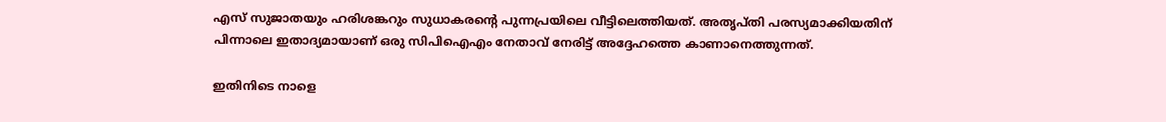എസ് സുജാതയും ഹരിശങ്കറും സുധാകരന്റെ പുന്നപ്രയിലെ വീട്ടിലെത്തിയത്. അതൃപ്തി പരസ്യമാക്കിയതിന് പിന്നാലെ ഇതാദ്യമായാണ് ഒരു സിപിഐഎം നേതാവ് നേരിട്ട് അദ്ദേഹത്തെ കാണാനെത്തുന്നത്.

ഇതിനിടെ നാളെ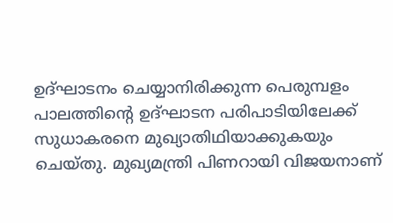ഉദ്ഘാടനം ചെയ്യാനിരിക്കുന്ന പെരുമ്പളം പാലത്തിന്റെ ഉദ്ഘാടന പരിപാടിയിലേക്ക് സുധാകരനെ മുഖ്യാതിഥിയാക്കുകയും ചെയ്തു. മുഖ്യമന്ത്രി പിണറായി വിജയനാണ്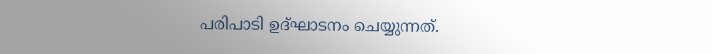പരിപാടി ഉദ്ഘാടനം ചെയ്യുന്നത്.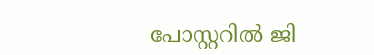പോസ്റ്ററില്‍ ജി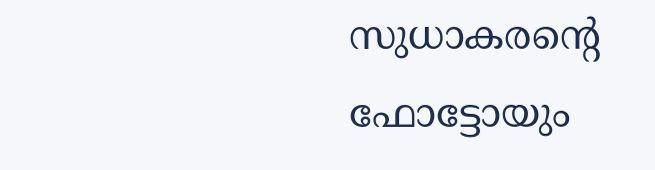സുധാകരന്റെ ഫോട്ടോയും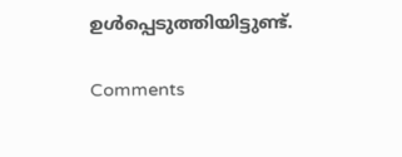ഉള്‍പ്പെടുത്തിയിട്ടുണ്ട്.

Comments